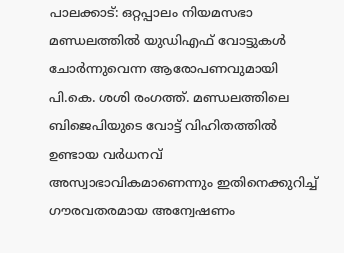പാലക്കാട്: ഒറ്റപ്പാലം നിയമസഭാ മണ്ഡലത്തിൽ യുഡിഎഫ് വോട്ടുകൾ ചോർന്നുവെന്ന ആരോപണവുമായി പി.കെ. ശശി രംഗത്ത്. മണ്ഡലത്തിലെ ബിജെപിയുടെ വോട്ട് വിഹിതത്തിൽ ഉണ്ടായ വർധനവ് അസ്വാഭാവികമാണെന്നും ഇതിനെക്കുറിച്ച് ഗൗരവതരമായ അന്വേഷണം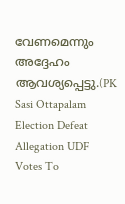വേണമെന്നും അദ്ദേഹം ആവശ്യപ്പെട്ടു.(PK Sasi Ottapalam Election Defeat Allegation UDF Votes To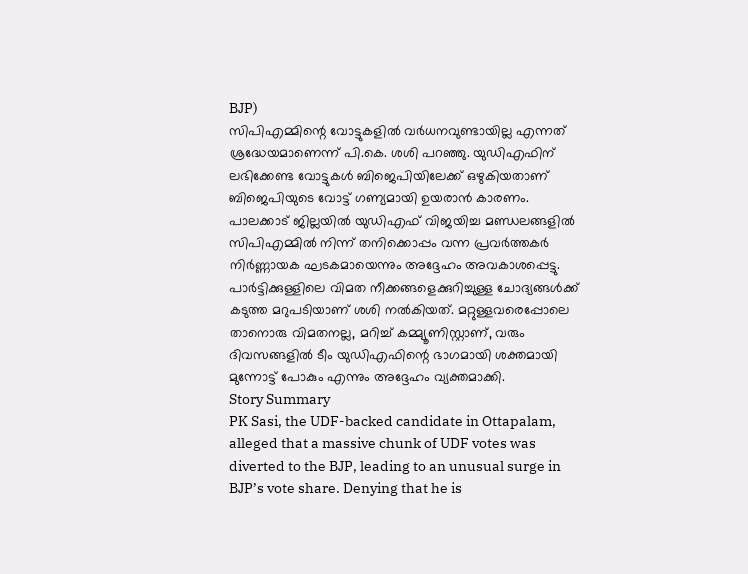BJP)
സിപിഎമ്മിന്റെ വോട്ടുകളിൽ വർധനവുണ്ടായില്ല എന്നത് ശ്രദ്ധേയമാണെന്ന് പി.കെ. ശശി പറഞ്ഞു. യുഡിഎഫിന് ലഭിക്കേണ്ട വോട്ടുകൾ ബിജെപിയിലേക്ക് ഒഴുകിയതാണ് ബിജെപിയുടെ വോട്ട് ഗണ്യമായി ഉയരാൻ കാരണം. പാലക്കാട് ജില്ലയിൽ യുഡിഎഫ് വിജയിച്ച മണ്ഡലങ്ങളിൽ സിപിഎമ്മിൽ നിന്ന് തനിക്കൊപ്പം വന്ന പ്രവർത്തകർ നിർണ്ണായക ഘടകമായെന്നും അദ്ദേഹം അവകാശപ്പെട്ടു.
പാർട്ടിക്കുള്ളിലെ വിമത നീക്കങ്ങളെക്കുറിച്ചുള്ള ചോദ്യങ്ങൾക്ക് കടുത്ത മറുപടിയാണ് ശശി നൽകിയത്. മറ്റുള്ളവരെപ്പോലെ താനൊരു വിമതനല്ല, മറിച്ച് കമ്മ്യൂണിസ്റ്റാണ്, വരും ദിവസങ്ങളിൽ ടീം യുഡിഎഫിന്റെ ഭാഗമായി ശക്തമായി മുന്നോട്ട് പോകും എന്നും അദ്ദേഹം വ്യക്തമാക്കി.
Story Summary
PK Sasi, the UDF-backed candidate in Ottapalam, alleged that a massive chunk of UDF votes was diverted to the BJP, leading to an unusual surge in BJP’s vote share. Denying that he is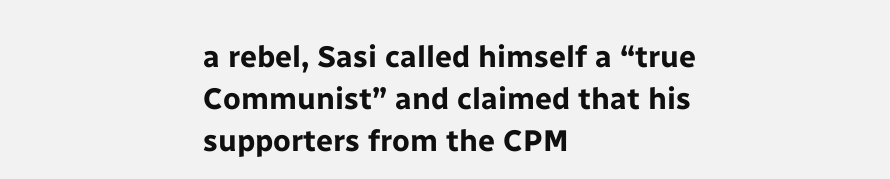a rebel, Sasi called himself a “true Communist” and claimed that his supporters from the CPM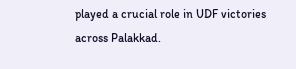played a crucial role in UDF victories across Palakkad.